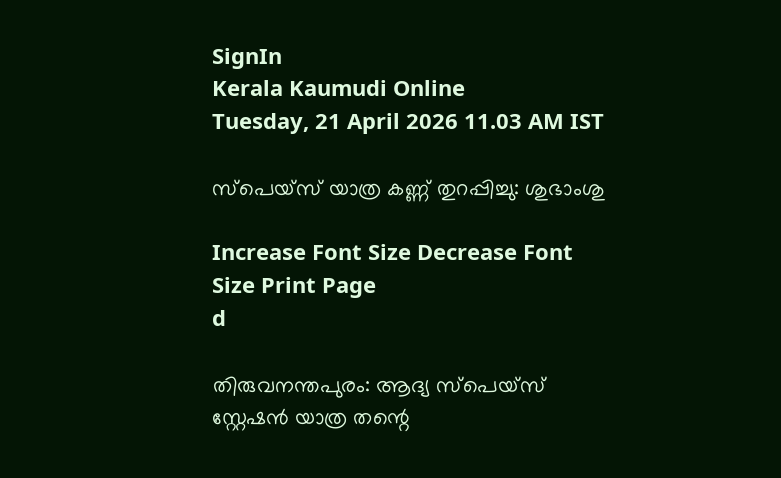SignIn
Kerala Kaumudi Online
Tuesday, 21 April 2026 11.03 AM IST

സ്പെയ്സ് യാത്ര കണ്ണ് തുറപ്പിച്ചു: ശുഭാംശു

Increase Font Size Decrease Font Size Print Page
d

തിരുവനന്തപുരം: ആദ്യ സ്പെയ്സ് സ്റ്റേഷൻ യാത്ര തന്റെ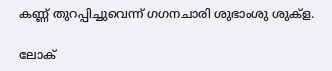കണ്ണ് തുറപ്പിച്ചുവെന്ന് ഗഗനചാരി ശുഭാംശു ശുക്ള.

ലോക്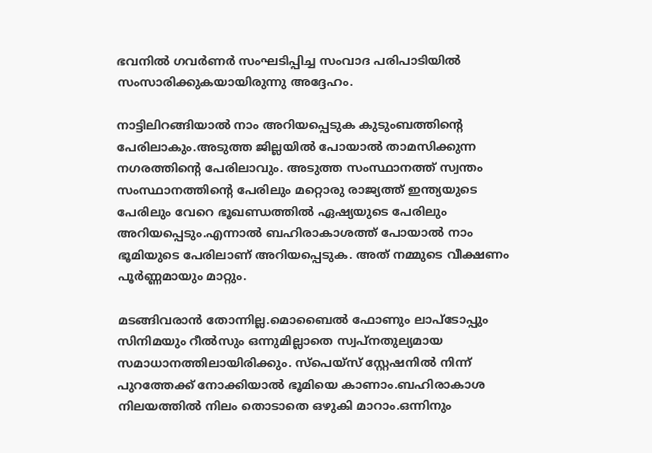ഭവനിൽ ഗവർണർ സംഘടിപ്പിച്ച സംവാദ പരിപാടിയിൽ സംസാരിക്കുകയായിരുന്നു അദ്ദേഹം.

നാട്ടിലിറങ്ങിയാൽ നാം അറിയപ്പെടുക കുടുംബത്തിന്റെ പേരിലാകും.അടുത്ത ജില്ലയിൽ പോയാൽ താമസിക്കുന്ന നഗരത്തിന്റെ പേരിലാവും. അടുത്ത സംസ്ഥാനത്ത് സ്വന്തം സംസ്ഥാനത്തിന്റെ പേരിലും മറ്റൊരു രാജ്യത്ത് ഇന്ത്യയുടെ പേരിലും വേറെ ഭൂഖണ്ഡത്തിൽ ഏഷ്യയുടെ പേരിലും അറിയപ്പെടും.എന്നാൽ ബഹിരാകാശത്ത് പോയാൽ നാം ഭൂമിയുടെ പേരിലാണ് അറിയപ്പെടുക. അത് നമ്മുടെ വീക്ഷണം പൂർണ്ണമായും മാറ്റും.

മടങ്ങിവരാൻ തോന്നില്ല.മൊബൈൽ ഫോണും ലാപ്ടോപ്പും സിനിമയും റീൽസും ഒന്നുമില്ലാതെ സ്വപ്നതുല്യമായ സമാധാനത്തിലായിരിക്കും. സ്പെയ്സ് സ്റ്റേഷനിൽ നിന്ന് പുറത്തേക്ക് നോക്കിയാൽ ഭൂമിയെ കാണാം.ബഹിരാകാശ നിലയത്തിൽ നിലം തൊടാതെ ഒഴുകി മാറാം.ഒന്നിനും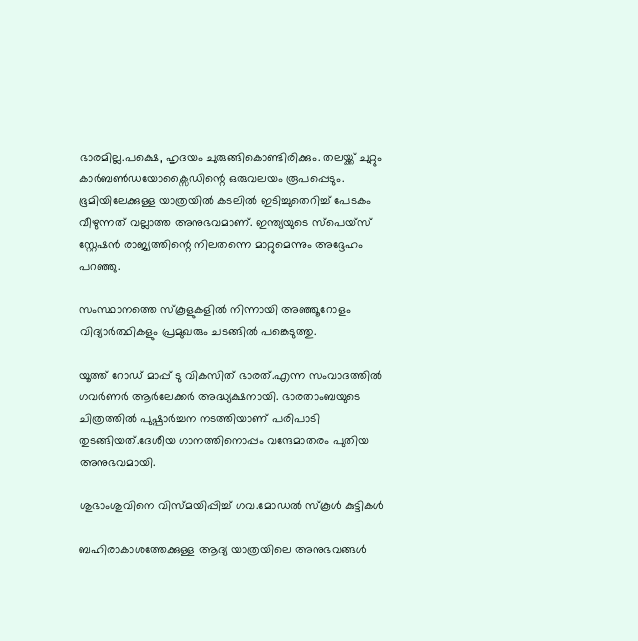ഭാരമില്ല.പക്ഷെ, ഹൃദയം ചുരുങ്ങികൊണ്ടിരിക്കും. തലയ്ക്ക് ചുറ്റും കാർബൺഡയോക്സൈഡിന്റെ ഒരുവലയം രൂപപ്പെടും. ഭൂമിയിലേക്കുള്ള യാത്രയിൽ കടലിൽ ഇടിച്ചുതെറിച്ച് പേടകം വീഴുന്നത് വല്ലാത്ത അനുഭവമാണ്. ഇന്ത്യയുടെ സ്പെയ്സ് സ്റ്റേഷൻ രാജ്യത്തിന്റെ നിലതന്നെ മാറ്റുമെന്നും അദ്ദേഹം പറഞ്ഞു.

സംസ്ഥാനത്തെ സ്കൂളുകളിൽ നിന്നായി അഞ്ഞൂറോളം വിദ്യാർത്ഥികളും പ്രമുഖരും ചടങ്ങിൽ പങ്കെടുത്തു.

യൂത്ത് റോഡ് മാപ്പ് ടു വികസിത് ഭാരത്.എന്ന സംവാദത്തിൽ ഗവർണർ ആർലേക്കർ അദ്ധ്യക്ഷനായി. ഭാരതാംബയുടെ ചിത്രത്തിൽ പുഷ്പാർച്ചന നടത്തിയാണ് പരിപാടി തുടങ്ങിയത്.ദേശീയ ഗാനത്തിനൊപ്പം വന്ദേമാതരം പുതിയ അനുഭവമായി.

ശുഭാംശുവിനെ വിസ്മയിപ്പിച്ച് ഗവ.മോഡൽ സ്കൂൾ കുട്ടികൾ

ബഹിരാകാശത്തേക്കുള്ള ആദ്യ യാത്രയിലെ അനുഭവങ്ങൾ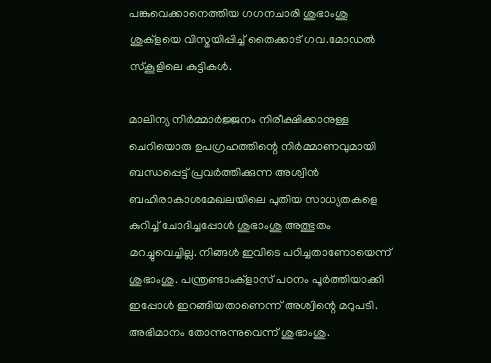പങ്കുവെക്കാനെത്തിയ ഗഗനചാരി ശുഭാംശു ശുക്ളയെ വിസ്മയിപ്പിച്ച് തൈക്കാട് ഗവ.മോഡൽ സ്കൂളിലെ കുട്ടികൾ.

മാലിന്യ നിർമ്മാർജ്ജനം നിരീക്ഷിക്കാനുള്ള ചെറിയൊരു ഉപഗ്രഹത്തിന്റെ നിർമ്മാണവുമായി ബന്ധപ്പെട്ട് പ്രവർത്തിക്കുന്ന അശ്വിൻ ബഹിരാകാശമേഖലയിലെ പുതിയ സാധ്യതകളെ കുറിച്ച് ചോദിച്ചപ്പോൾ ശുഭാംശു അത്ഭുതം മറച്ചുവെച്ചില്ല. നിങ്ങൾ ഇവിടെ പഠിച്ചതാണോയെന്ന് ശുഭാംശു. പന്ത്രണ്ടാംക്ളാസ് പഠനം പൂർത്തിയാക്കി ഇപ്പോൾ ഇറങ്ങിയതാണെന്ന് അശ്വിന്റെ മറുപടി. അഭിമാനം തോന്നുന്നുവെന്ന് ശുഭാംശു.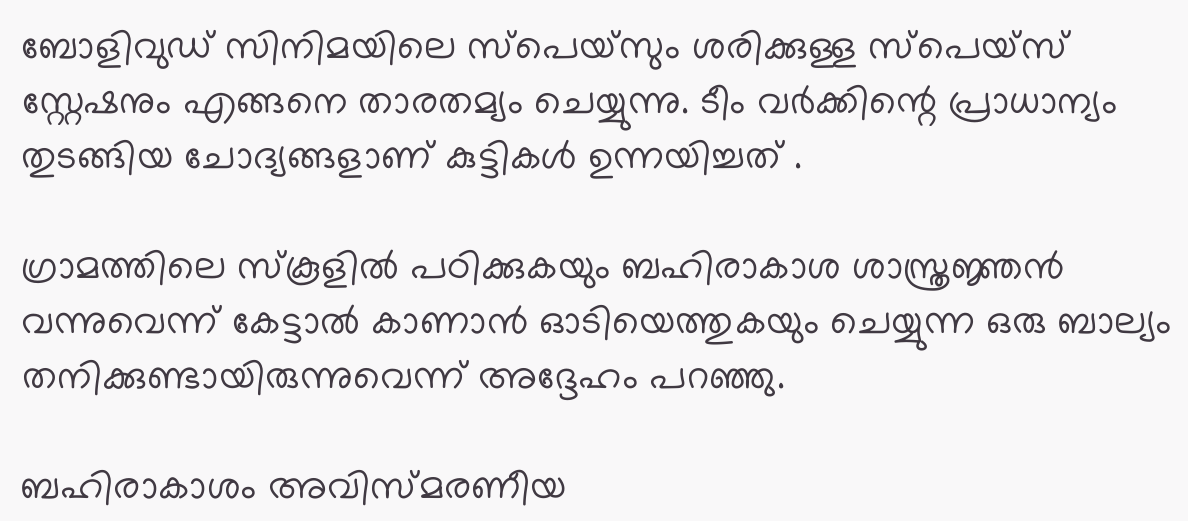ബോളിവുഡ് സിനിമയിലെ സ്പെയ്സും ശരിക്കുള്ള സ്പെയ്സ് സ്റ്റേഷനും എങ്ങനെ താരതമ്യം ചെയ്യുന്നു. ടീം വർക്കിന്റെ പ്രാധാന്യം തുടങ്ങിയ ചോദ്യങ്ങളാണ് കുട്ടികൾ ഉന്നയിച്ചത് .

ഗ്രാമത്തിലെ സ്കൂളിൽ പഠിക്കുകയും ബഹിരാകാശ ശാസ്ത്രജ്ഞൻ വന്നുവെന്ന് കേട്ടാൽ കാണാൻ ഓടിയെത്തുകയും ചെയ്യുന്ന ഒരു ബാല്യം തനിക്കുണ്ടായിരുന്നുവെന്ന് അദ്ദേഹം പറഞ്ഞു.

ബഹിരാകാശം അവിസ്മരണീയ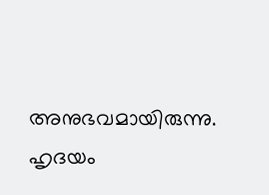അനുഭവമായിരുന്നു. ഹൃദയം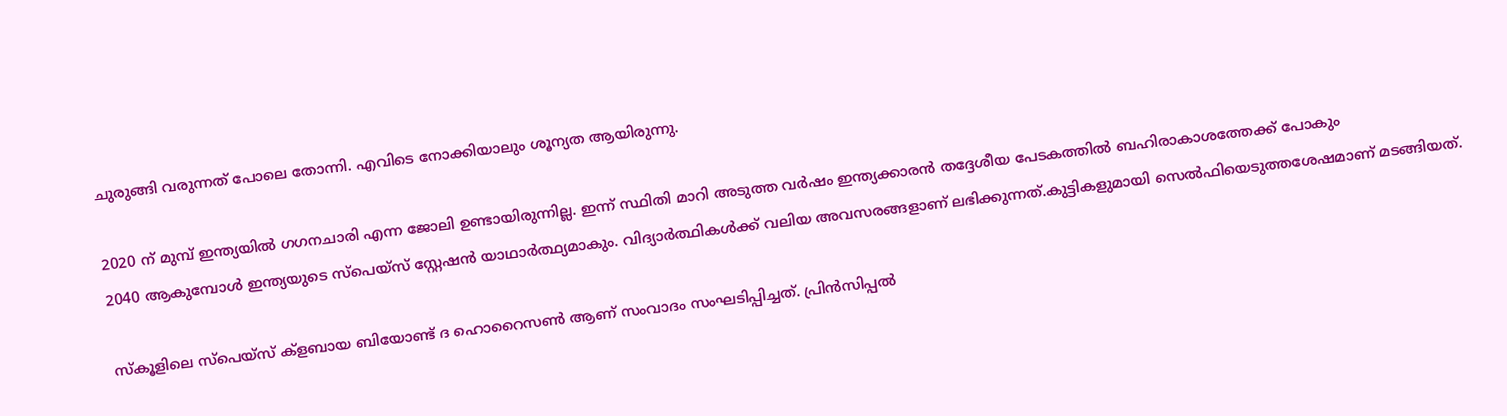ചുരുങ്ങി വരുന്നത് പോലെ തോന്നി. എവിടെ നോക്കിയാലും ശൂന്യത ആയിരുന്നു.

2020 ന് മുമ്പ് ഇന്ത്യയിൽ ഗഗനചാരി എന്ന ജോലി ഉണ്ടായിരുന്നില്ല. ഇന്ന് സ്ഥിതി മാറി അടുത്ത വർഷം ഇന്ത്യക്കാരൻ തദ്ദേശീയ പേടകത്തിൽ ബഹിരാകാശത്തേക്ക് പോകും
2040 ആകുമ്പോൾ ഇന്ത്യയുടെ സ്‌പെയ്സ് സ്റ്റേഷൻ യാഥാർത്ഥ്യമാകും. വിദ്യാർത്ഥികൾക്ക് വലിയ അവസരങ്ങളാണ് ലഭിക്കുന്നത്.കുട്ടികളുമായി സെൽഫിയെടുത്തശേഷമാണ് മടങ്ങിയത്.

സ്കൂളിലെ സ്പെയ്സ് ക്ളബായ ബിയോണ്ട് ദ ഹൊറൈസൺ ആണ് സംവാദം സംഘടിപ്പിച്ചത്. പ്രിൻസിപ്പൽ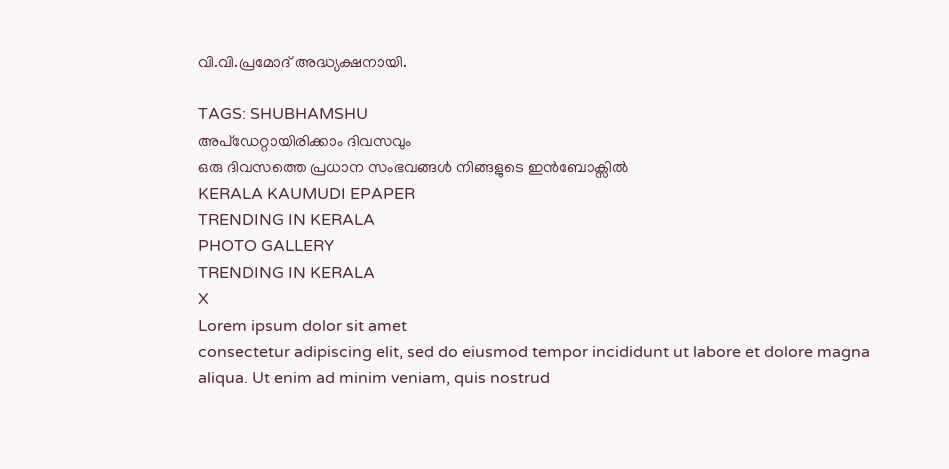വി.വി.പ്രമോദ് അദ്ധ്യക്ഷനായി.

TAGS: SHUBHAMSHU
അപ്ഡേറ്റായിരിക്കാം ദിവസവും
ഒരു ദിവസത്തെ പ്രധാന സംഭവങ്ങൾ നിങ്ങളുടെ ഇൻബോക്സിൽ
KERALA KAUMUDI EPAPER
TRENDING IN KERALA
PHOTO GALLERY
TRENDING IN KERALA
X
Lorem ipsum dolor sit amet
consectetur adipiscing elit, sed do eiusmod tempor incididunt ut labore et dolore magna aliqua. Ut enim ad minim veniam, quis nostrud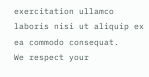exercitation ullamco laboris nisi ut aliquip ex ea commodo consequat.
We respect your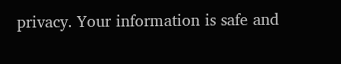privacy. Your information is safe and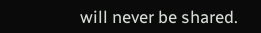will never be shared.